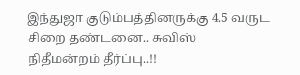இந்துஜா குடும்பத்தினருக்கு 4.5 வருட சிறை தண்டனை.. சுவிஸ் நிதீமன்றம் தீர்ப்பு..!!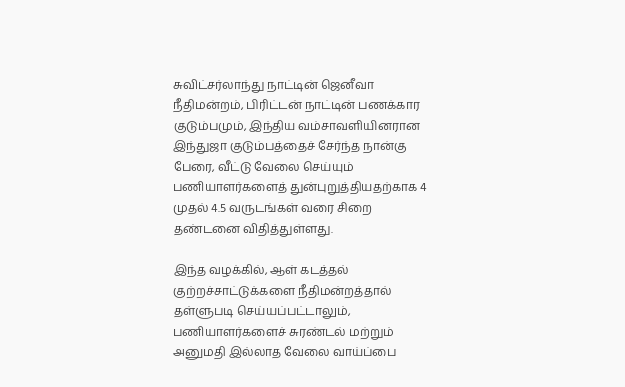சுவிட்சர்லாந்து நாட்டின் ஜெனீவா நீதிமன்றம், பிரிட்டன் நாட்டின் பணக்கார குடும்பமும், இந்திய வம்சாவளியினரான இந்துஜா குடும்பத்தைச் சேர்ந்த நான்கு பேரை, வீட்டு வேலை செய்யும் பணியாளர்களைத் துன்புறுத்தியதற்காக 4 முதல் 4.5 வருடங்கள் வரை சிறை தண்டனை விதித்துள்ளது.

இந்த வழக்கில், ஆள் கடத்தல் குற்றச்சாட்டுக்களை நீதிமன்றத்தால் தள்ளுபடி செய்யப்பட்டாலும், பணியாளர்களைச் சுரண்டல் மற்றும் அனுமதி இல்லாத வேலை வாய்ப்பை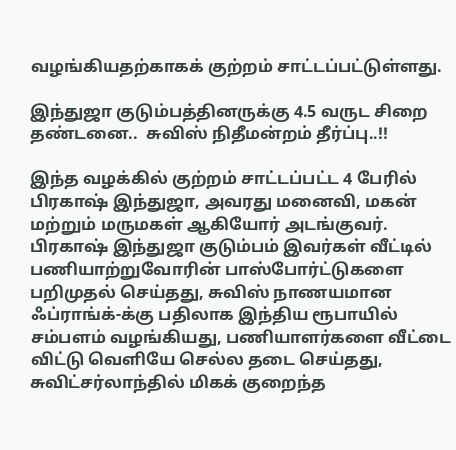வழங்கியதற்காகக் குற்றம் சாட்டப்பட்டுள்ளது.

இந்துஜா குடும்பத்தினருக்கு 4.5 வருட சிறை தண்டனை..  சுவிஸ் நிதீமன்றம் தீர்ப்பு..!!

இந்த வழக்கில் குற்றம் சாட்டப்பட்ட 4 பேரில் பிரகாஷ் இந்துஜா, அவரது மனைவி, மகன் மற்றும் மருமகள் ஆகியோர் அடங்குவர். பிரகாஷ் இந்துஜா குடும்பம் இவர்கள் வீட்டில் பணியாற்றுவோரின் பாஸ்போர்ட்டுகளை பறிமுதல் செய்தது, சுவிஸ் நாணயமான ஃப்ராங்க்-க்கு பதிலாக இந்திய ரூபாயில் சம்பளம் வழங்கியது, பணியாளர்களை வீட்டை விட்டு வெளியே செல்ல தடை செய்தது, சுவிட்சர்லாந்தில் மிகக் குறைந்த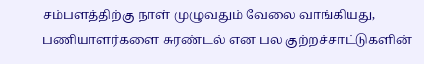சம்பளத்திற்கு நாள் முழுவதும் வேலை வாங்கியது, பணியாளர்களை சுரண்டல் என பல குற்றச்சாட்டுகளின்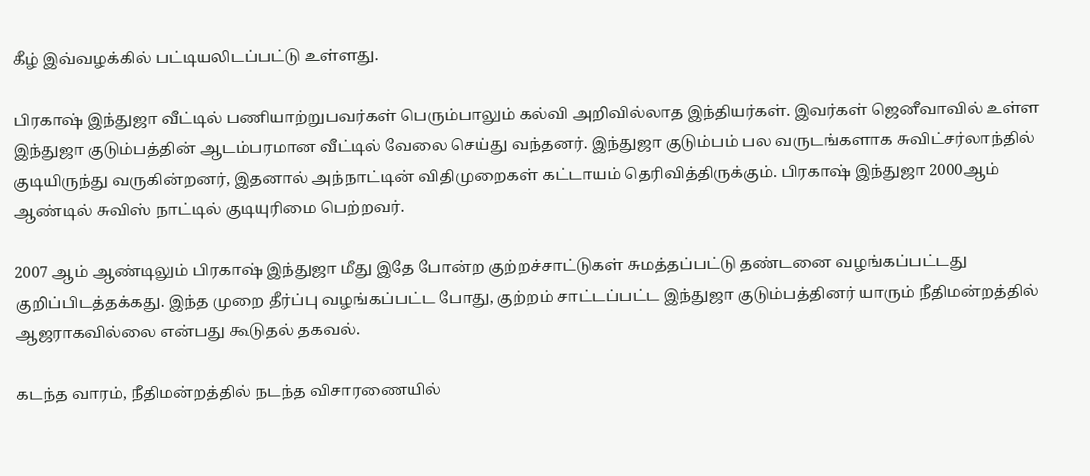கீழ் இவ்வழக்கில் பட்டியலிடப்பட்டு உள்ளது.

பிரகாஷ் இந்துஜா வீட்டில் பணியாற்றுபவர்கள் பெரும்பாலும் கல்வி அறிவில்லாத இந்தியர்கள். இவர்கள் ஜெனீவாவில் உள்ள இந்துஜா குடும்பத்தின் ஆடம்பரமான வீட்டில் வேலை செய்து வந்தனர். இந்துஜா குடும்பம் பல வருடங்களாக சுவிட்சர்லாந்தில் குடியிருந்து வருகின்றனர், இதனால் அந்நாட்டின் விதிமுறைகள் கட்டாயம் தெரிவித்திருக்கும். பிரகாஷ் இந்துஜா 2000ஆம் ஆண்டில் சுவிஸ் நாட்டில் குடியுரிமை பெற்றவர்.

2007 ஆம் ஆண்டிலும் பிரகாஷ் இந்துஜா மீது இதே போன்ற குற்றச்சாட்டுகள் சுமத்தப்பட்டு தண்டனை வழங்கப்பட்டது குறிப்பிடத்தக்கது. இந்த முறை தீர்ப்பு வழங்கப்பட்ட போது, குற்றம் சாட்டப்பட்ட இந்துஜா குடும்பத்தினர் யாரும் நீதிமன்றத்தில் ஆஜராகவில்லை என்பது கூடுதல் தகவல்.

கடந்த வாரம், நீதிமன்றத்தில் நடந்த விசாரணையில்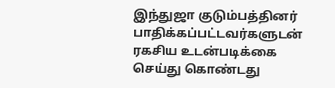இந்துஜா குடும்பத்தினர் பாதிக்கப்பட்டவர்களுடன் ரகசிய உடன்படிக்கை செய்து கொண்டது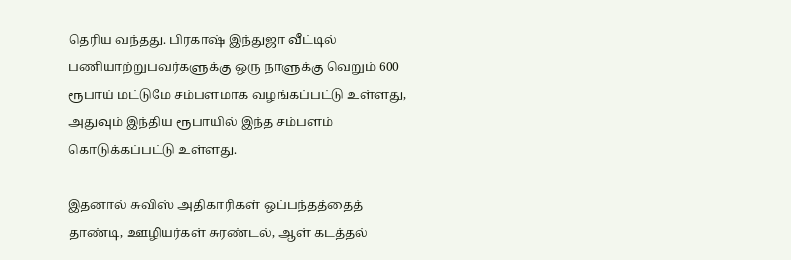தெரிய வந்தது. பிரகாஷ் இந்துஜா வீட்டில் பணியாற்றுபவர்களுக்கு ஒரு நாளுக்கு வெறும் 600 ரூபாய் மட்டுமே சம்பளமாக வழங்கப்பட்டு உள்ளது, அதுவும் இந்திய ரூபாயில் இந்த சம்பளம் கொடுக்கப்பட்டு உள்ளது.

இதனால் சுவிஸ் அதிகாரிகள் ஒப்பந்தத்தைத் தாண்டி, ஊழியர்கள் சுரண்டல், ஆள் கடத்தல்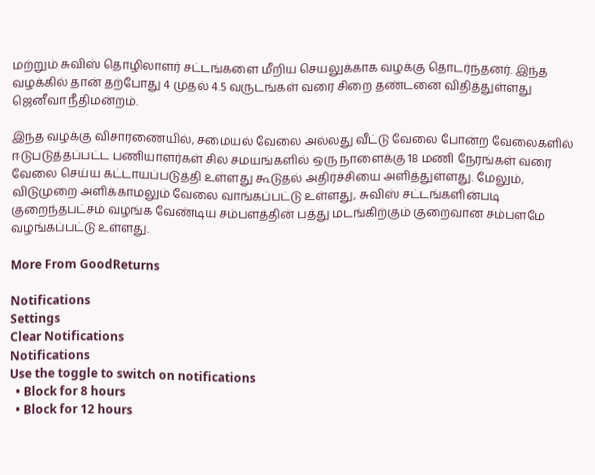மற்றும் சுவிஸ் தொழிலாளர் சட்டங்களை மீறிய செயலுக்காக வழக்கு தொடர்ந்தனர். இந்த வழக்கில் தான் தற்போது 4 முதல் 4.5 வருடங்கள் வரை சிறை தண்டனை விதித்துள்ளது ஜெனீவா நீதிமன்றம்.

இந்த வழக்கு விசாரணையில், சமையல் வேலை அல்லது வீட்டு வேலை போன்ற வேலைகளில் ஈடுபடுத்தப்பட்ட பணியாளர்கள் சில சமயங்களில் ஒரு நாளைக்கு 18 மணி நேரங்கள் வரை வேலை செய்ய கட்டாயப்படுத்தி உள்ளது கூடுதல் அதிர்ச்சியை அளித்துள்ளது. மேலும், விடுமுறை அளிக்காமலும் வேலை வாங்கப்பட்டு உள்ளது, சுவிஸ் சட்டங்களின்படி குறைந்தபட்சம் வழங்க வேண்டிய சம்பளத்தின் பத்து மடங்கிற்கும் குறைவான சம்பளமே வழங்கப்பட்டு உள்ளது.

More From GoodReturns

Notifications
Settings
Clear Notifications
Notifications
Use the toggle to switch on notifications
  • Block for 8 hours
  • Block for 12 hours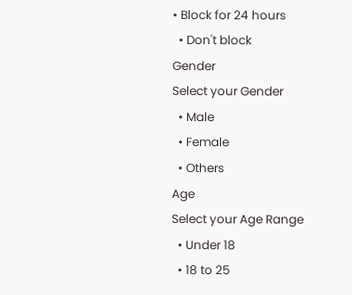• Block for 24 hours
  • Don't block
Gender
Select your Gender
  • Male
  • Female
  • Others
Age
Select your Age Range
  • Under 18
  • 18 to 25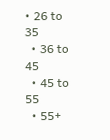• 26 to 35
  • 36 to 45
  • 45 to 55
  • 55+